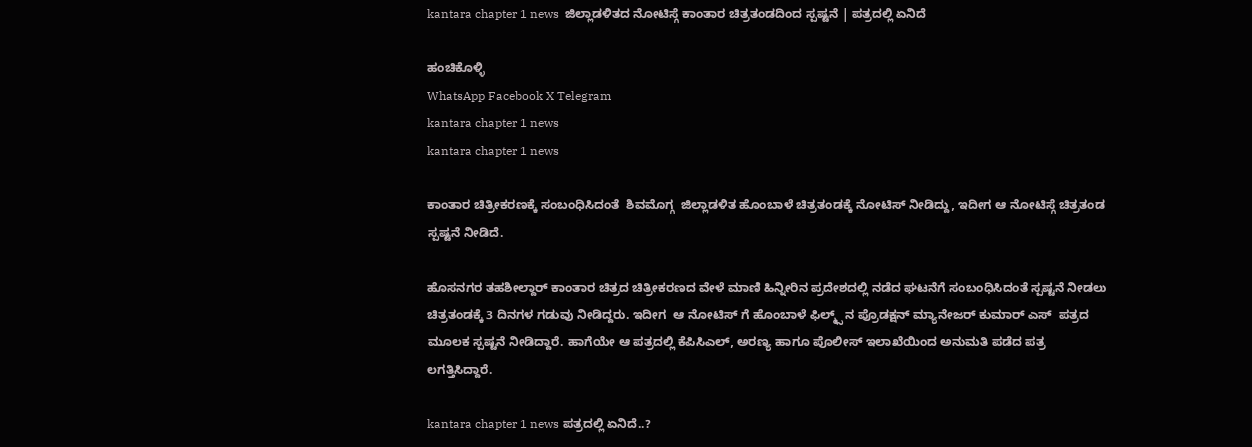kantara chapter 1 news  ಜಿಲ್ಲಾಡಳಿತದ ನೋಟಿಸ್ಗೆ ಕಾಂತಾರ ಚಿತ್ರತಂಡದಿಂದ ಸ್ಪಷ್ಟನೆ | ಪತ್ರದಲ್ಲಿ ಏನಿದೆ

ಹಂಚಿಕೊಳ್ಳಿ
WhatsApp Facebook X Telegram
kantara chapter 1 news
kantara chapter 1 news

ಕಾಂತಾರ ಚಿತ್ರೀಕರಣಕ್ಕೆ ಸಂಬಂಧಿಸಿದಂತೆ  ಶಿವಮೊಗ್ಗ  ಜಿಲ್ಲಾಡಳಿತ ಹೊಂಬಾಳೆ ಚಿತ್ರತಂಡಕ್ಕೆ ನೋಟಿಸ್ ನೀಡಿದ್ದು, ಇದೀಗ ಆ ನೋಟಿಸ್ಗೆ ಚಿತ್ರತಂಡ ಸ್ಪಷ್ಟನೆ ನೀಡಿದೆ.

ಹೊಸನಗರ ತಹಶೀಲ್ದಾರ್ ಕಾಂತಾರ ಚಿತ್ರದ ಚಿತ್ರೀಕರಣದ ವೇಳೆ ಮಾಣಿ ಹಿನ್ನೀರಿನ ಪ್ರದೇಶದಲ್ಲಿ ನಡೆದ ಘಟನೆಗೆ ಸಂಬಂಧಿಸಿದಂತೆ ಸ್ಪಷ್ಟನೆ ನೀಡಲು ಚಿತ್ರತಂಡಕ್ಕೆ 3 ದಿನಗಳ ಗಡುವು ನೀಡಿದ್ದರು. ಇದೀಗ  ಆ ನೋಟಿಸ್ ಗೆ ಹೊಂಬಾಳೆ ಫಿಲ್ಮ್ಸ್ ನ ಪ್ರೊಡಕ್ಷನ್ ಮ್ಯಾನೇಜರ್ ಕುಮಾರ್ ಎಸ್  ಪತ್ರದ ಮೂಲಕ ಸ್ಪಷ್ಟನೆ ನೀಡಿದ್ದಾರೆ. ಹಾಗೆಯೇ ಆ ಪತ್ರದಲ್ಲಿ ಕೆಪಿಸಿಎಲ್, ಅರಣ್ಯ ಹಾಗೂ ಪೊಲೀಸ್ ಇಲಾಖೆಯಿಂದ ಅನುಮತಿ ಪಡೆದ ಪತ್ರ ಲಗತ್ತಿಸಿದ್ದಾರೆ.

kantara chapter 1 news ಪತ್ರದಲ್ಲಿ ಏನಿದೆ..?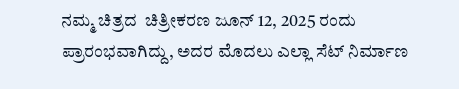ನಮ್ಮ ಚಿತ್ರದ  ಚಿತ್ರೀಕರಣ ಜೂನ್ 12, 2025 ರಂದು ಪ್ರಾರಂಭವಾಗಿದ್ದು, ಅದರ ಮೊದಲು ಎಲ್ಲಾ ಸೆಟ್ ನಿರ್ಮಾಣ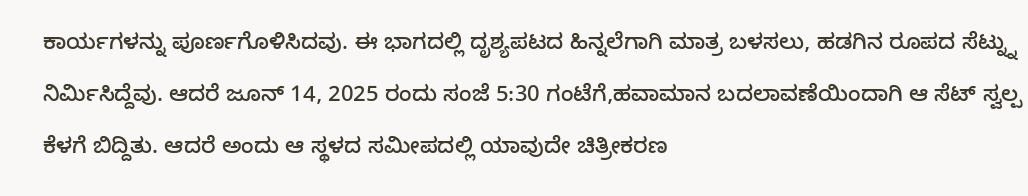ಕಾರ್ಯಗಳನ್ನು ಪೂರ್ಣಗೊಳಿಸಿದವು. ಈ ಭಾಗದಲ್ಲಿ ದೃಶ್ಯಪಟದ ಹಿನ್ನಲೆಗಾಗಿ ಮಾತ್ರ ಬಳಸಲು, ಹಡಗಿನ ರೂಪದ ಸೆಟ್ನ್ನು ನಿರ್ಮಿಸಿದ್ದೆವು. ಆದರೆ ಜೂನ್ 14, 2025 ರಂದು ಸಂಜೆ 5:30 ಗಂಟೆಗೆ,ಹವಾಮಾನ ಬದಲಾವಣೆಯಿಂದಾಗಿ ಆ ಸೆಟ್ ಸ್ವಲ್ಪ ಕೆಳಗೆ ಬಿದ್ದಿತು. ಆದರೆ ಅಂದು ಆ ಸ್ಥಳದ ಸಮೀಪದಲ್ಲಿ ಯಾವುದೇ ಚಿತ್ರೀಕರಣ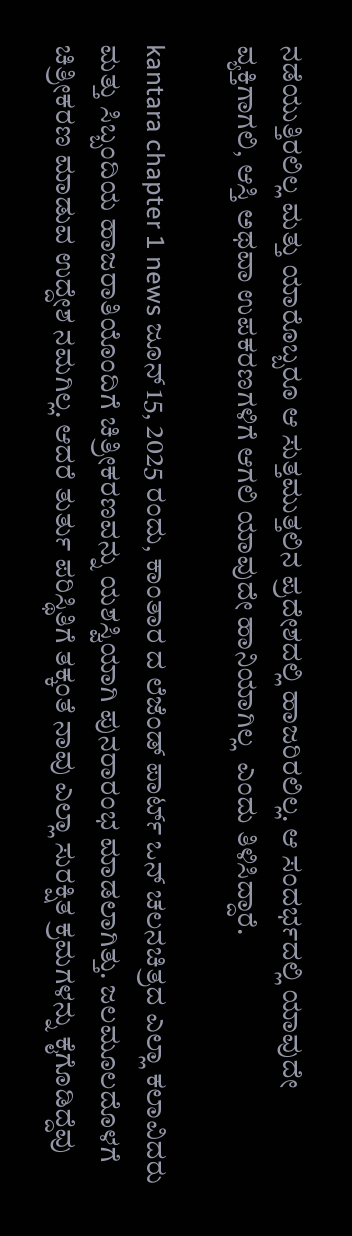ನಡೆಯುತ್ತಿರಲಿಲ್ಲ ಮತ್ತು ಯಾರೊಬ್ಬರೂ ಆ ಸುತ್ತಮುತ್ತಲಿನ ಪ್ರದೇಶದಲ್ಲಿ ಹಾಜರಿರಲಿಲ್ಲ. ಆ ಸಂದರ್ಭದಲ್ಲಿ ಯಾವುದೇ ವ್ಯಕ್ತಿಗಾಗಲಿ, ಆಸ್ತಿ ಅಥವಾ ಉಪಕರಣಗಳಿಗೆ ಆಗಲಿ ಯಾವುದೇ ಹಾನಿಯಾಗಿಲ್ಲ  ಎಂದು ತಿಳಿಸಿದ್ದಾರೆ.

kantara chapter 1 news ಜೂನ್ 15, 2025 ರಂದು, ಕಾಂತಾರ ದ ಲೆಜೆಂಡ್ ಪಾರ್ಟ್ ಒನ್ ಚಲನಚಿತ್ರದ ಎಲ್ಲಾ ಕಲಾವಿದರು ಮತ್ತು ಸಿಬ್ಬಂದಿಯ ಹಾಜರಾತಿಯೊಂದಿಗೆ ಚಿತ್ರೀಕರಣವನ್ನು ಯಶಸ್ವಿಯಾಗಿ ಪುನರಾರಂಭ ಮಾಡಲಾಗಿತ್ತು. ಜಲಮೂಲದೊಳಗೆ ಚಿತ್ರೀಕರಣ ಮಾಡುವ ಉದ್ದೇಶ ನಮಗಿಲ್ಲ. ಆದರೆ ತುರ್ತು ಪರಿಸ್ಥಿತಿಗೆ ತಕ್ಕಂತೆ ನಾವು ಎಲ್ಲಾ ಸುರಕ್ಷಿತ ಕ್ರಮಗಳನ್ನು ಕೈಗೊಡಿದ್ದೆವು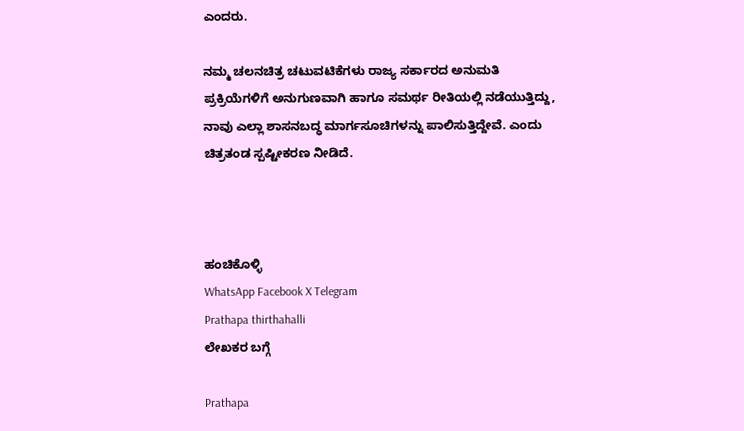ಎಂದರು.

ನಮ್ಮ ಚಲನಚಿತ್ರ ಚಟುವಟಿಕೆಗಳು ರಾಜ್ಯ ಸರ್ಕಾರದ ಅನುಮತಿ ಪ್ರಕ್ರಿಯೆಗಳಿಗೆ ಅನುಗುಣವಾಗಿ ಹಾಗೂ ಸಮರ್ಥ ರೀತಿಯಲ್ಲಿ ನಡೆಯುತ್ತಿದ್ದು, ನಾವು ಎಲ್ಲಾ ಶಾಸನಬದ್ಧ ಮಾರ್ಗಸೂಚಿಗಳನ್ನು ಪಾಲಿಸುತ್ತಿದ್ದೇವೆ. ಎಂದು ಚಿತ್ರತಂಡ ಸ್ಪಷ್ಟೀಕರಣ ನೀಡಿದೆ.



ಹಂಚಿಕೊಳ್ಳಿ
WhatsApp Facebook X Telegram
Prathapa thirthahalli
ಲೇಖಕರ ಬಗ್ಗೆ

Prathapa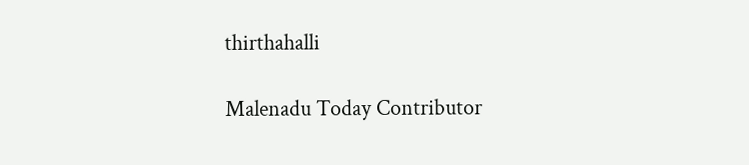thirthahalli

Malenadu Today Contributor